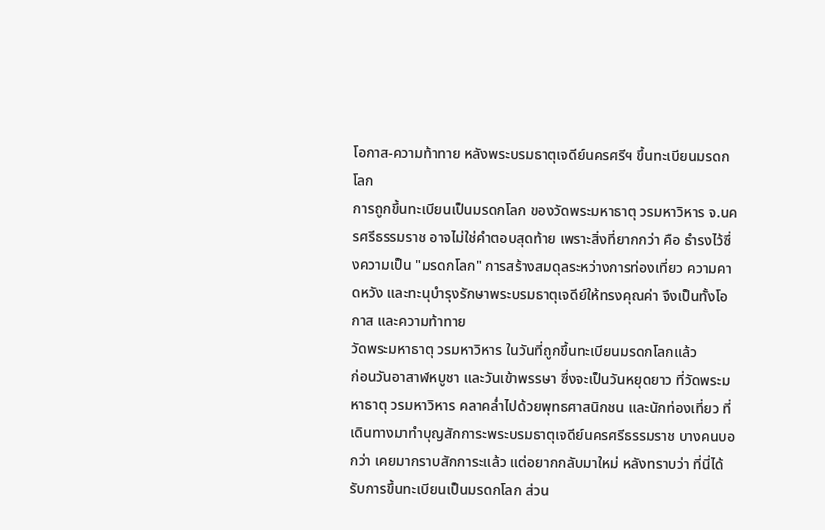โอกาส-ความท้าทาย หลังพระบรมธาตุเจดีย์นครศรีฯ ขึ้นทะเบียนมรดกโลก
การถูกขึ้นทะเบียนเป็นมรดกโลก ของวัดพระมหาธาตุ วรมหาวิหาร จ.นครศรีธรรมราช อาจไม่ใช่คำตอบสุดท้าย เพราะสิ่งที่ยากกว่า คือ ธำรงไว้ซึ่งความเป็น "มรดกโลก" การสร้างสมดุลระหว่างการท่องเที่ยว ความคาดหวัง และทะนุบำรุงรักษาพระบรมธาตุเจดีย์ให้ทรงคุณค่า จึงเป็นทั้งโอกาส และความท้าทาย
วัดพระมหาธาตุ วรมหาวิหาร ในวันที่ถูกขึ้นทะเบียนมรดกโลกแล้ว
ก่อนวันอาสาฬหบูชา และวันเข้าพรรษา ซึ่งจะเป็นวันหยุดยาว ที่วัดพระมหาธาตุ วรมหาวิหาร คลาคล่ำไปด้วยพุทธศาสนิกชน และนักท่องเที่ยว ที่เดินทางมาทำบุญสักการะพระบรมธาตุเจดีย์นครศรีธรรมราช บางคนบอกว่า เคยมากราบสักการะแล้ว แต่อยากกลับมาใหม่ หลังทราบว่า ที่นี่ได้รับการขึ้นทะเบียนเป็นมรดกโลก ส่วน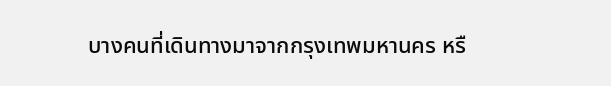บางคนที่เดินทางมาจากกรุงเทพมหานคร หรื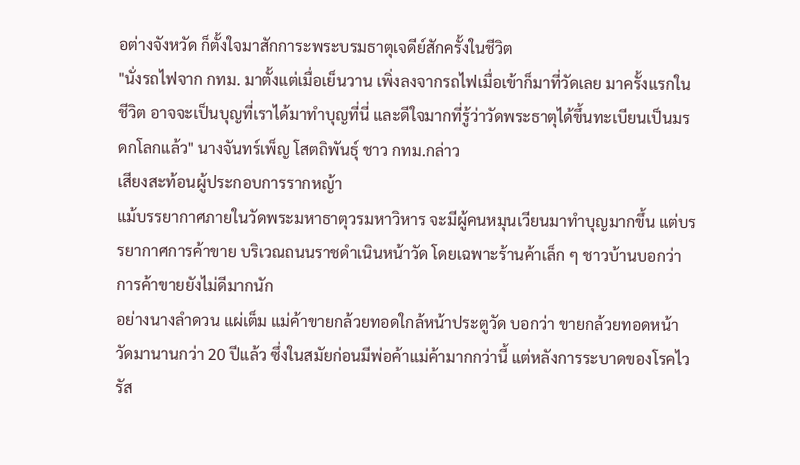อต่างจังหวัด ก็ตั้งใจมาสักการะพระบรมธาตุเจดีย์สักครั้งในชีวิต
"นั่งรถไฟจาก กทม. มาตั้งแต่เมื่อเย็นวาน เพิ่งลงจากรถไฟเมื่อเข้าก็มาที่วัดเลย มาครั้งแรกในชีวิต อาจจะเป็นบุญที่เราได้มาทำบุญที่นี่ และดีใจมากที่รู้ว่าวัดพระธาตุได้ขึ้นทะเบียนเป็นมรดกโลกแล้ว" นางจันทร์เพ็ญ โสตถิพันธุ์ ชาว กทม.กล่าว
เสียงสะท้อนผู้ประกอบการรากหญ้า
แม้บรรยากาศภายในวัดพระมหาธาตุวรมหาวิหาร จะมีผู้คนหมุนเวียนมาทำบุญมากขึ้น แต่บรรยากาศการค้าขาย บริเวณถนนราชดำเนินหน้าวัด โดยเฉพาะร้านค้าเล็ก ๆ ชาวบ้านบอกว่า การค้าขายยังไม่ดีมากนัก
อย่างนางลำดวน แผ่เต็ม แม่ค้าขายกล้วยทอดใกล้หน้าประตูวัด บอกว่า ขายกล้วยทอดหน้าวัดมานานกว่า 20 ปีแล้ว ซึ่งในสมัยก่อนมีพ่อค้าแม่ค้ามากกว่านี้ แต่หลังการระบาดของโรคไวรัส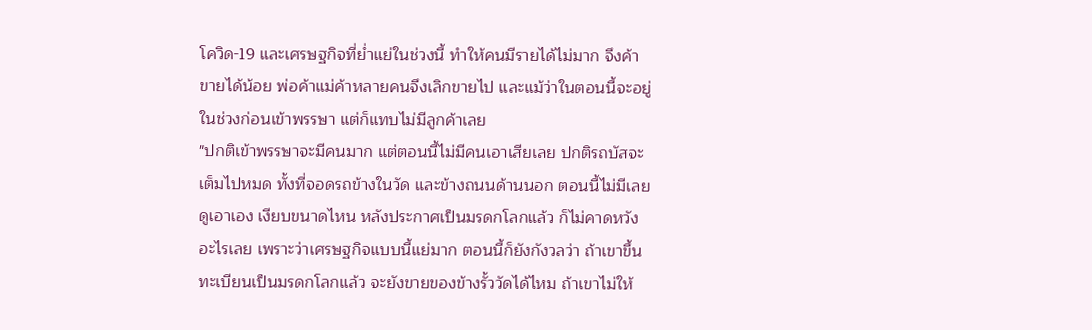โควิด-19 และเศรษฐกิจที่ย่ำแย่ในช่วงนี้ ทำให้คนมีรายได้ไม่มาก จึงค้าขายได้น้อย พ่อค้าแม่ค้าหลายคนจึงเลิกขายไป และแม้ว่าในตอนนี้จะอยู่ในช่วงก่อนเข้าพรรษา แต่ก็แทบไม่มีลูกค้าเลย
"ปกติเข้าพรรษาจะมีคนมาก แต่ตอนนี้ไม่มีคนเอาเสียเลย ปกติรถบัสจะเต็มไปหมด ทั้งที่จอดรถข้างในวัด และข้างถนนด้านนอก ตอนนี้ไม่มีเลย ดูเอาเอง เงียบขนาดไหน หลังประกาศเป็นมรดกโลกแล้ว ก็ไม่คาดหวังอะไรเลย เพราะว่าเศรษฐกิจแบบนี้แย่มาก ตอนนี้ก็ยังกังวลว่า ถ้าเขาขึ้นทะเบียนเป็นมรดกโลกแล้ว จะยังขายของข้างรั้ววัดได้ไหม ถ้าเขาไม่ให้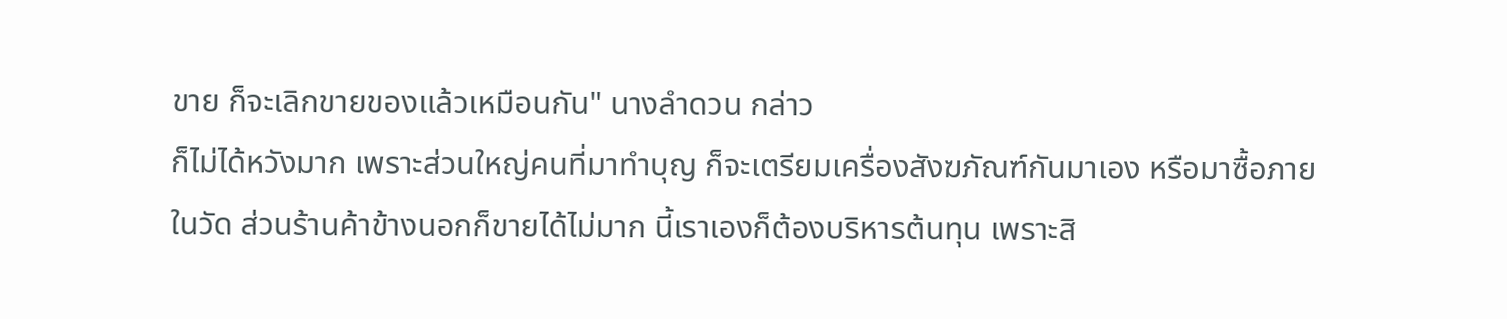ขาย ก็จะเลิกขายของแล้วเหมือนกัน" นางลำดวน กล่าว
ก็ไม่ได้หวังมาก เพราะส่วนใหญ่คนที่มาทำบุญ ก็จะเตรียมเครื่องสังฆภัณฑ์กันมาเอง หรือมาซื้อภายในวัด ส่วนร้านค้าข้างนอกก็ขายได้ไม่มาก นี้เราเองก็ต้องบริหารต้นทุน เพราะสิ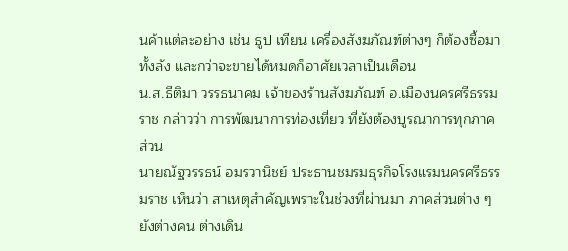นค้าแต่ละอย่าง เช่น ธูป เทียน เครื่องสังฆภัณฑ์ต่างๆ ก็ต้องซื้อมาทั้งลัง และกว่าจะขายได้หมดก็อาศัยเวลาเป็นเดือน
น.ส.ธีติมา วรรธนาคม เจ้าของร้านสังฆภัณฑ์ อ.เมืองนครศรีธรรมราช กล่าวว่า การพัฒนาการท่องเที่ยว ที่ยังต้องบูรณาการทุกภาคส่วน
นายณัฐวรรธน์ อมรวานิชย์ ประธานชมรมธุรกิจโรงแรมนครศรีธรรมราช เห็นว่า สาเหตุสำคัญเพราะในช่วงที่ผ่านมา ภาคส่วนต่าง ๆ ยังต่างคน ต่างเดิน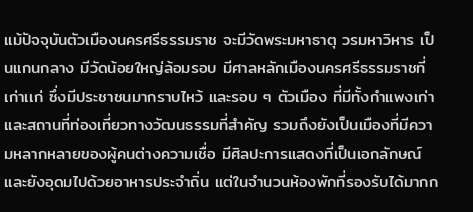แม้ปัจจุบันตัวเมืองนครศรีธรรมราช จะมีวัดพระมหาธาตุ วรมหาวิหาร เป็นแกนกลาง มีวัดน้อยใหญ่ล้อมรอบ มีศาลหลักเมืองนครศรีธรรมราชที่เก่าเเก่ ซึ่งมีประชาชนมากราบไหว้ และรอบ ๆ ตัวเมือง ที่มีทั้งกำแพงเก่า และสถานที่ท่องเที่ยวทางวัฒนธรรมที่สำคัญ รวมถึงยังเป็นเมืองที่มีความหลากหลายของผู้คนต่างความเชื่อ มีศิลปะการแสดงที่เป็นเอกลักษณ์และยังอุดมไปด้วยอาหารประจำถิ่น แต่ในจำนวนห้องพักที่รองรับได้มากก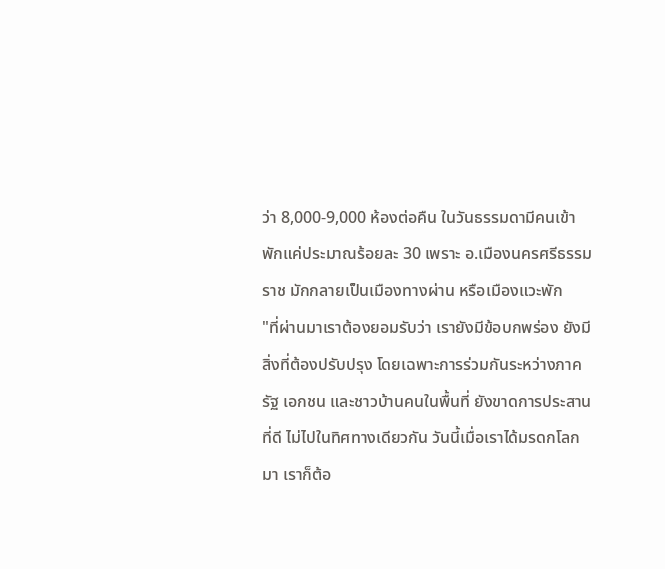ว่า 8,000-9,000 ห้องต่อคืน ในวันธรรมดามีคนเข้าพักแค่ประมาณร้อยละ 30 เพราะ อ.เมืองนครศรีธรรมราช มักกลายเป็นเมืองทางผ่าน หรือเมืองแวะพัก
"ที่ผ่านมาเราต้องยอมรับว่า เรายังมีข้อบกพร่อง ยังมีสิ่งที่ต้องปรับปรุง โดยเฉพาะการร่วมกันระหว่างภาครัฐ เอกชน และชาวบ้านคนในพื้นที่ ยังขาดการประสานที่ดี ไม่ไปในทิศทางเดียวกัน วันนี้เมื่อเราได้มรดกโลกมา เราก็ต้อ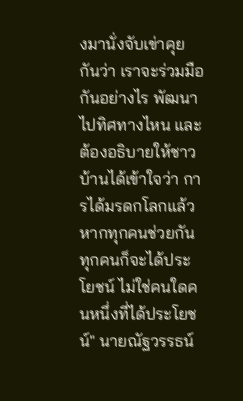งมานั่งจับเข่าคุยกันว่า เราจะร่วมมือกันอย่างไร พัฒนาไปทิศทางไหน และต้องอธิบายให้ชาวบ้านได้เข้าใจว่า การได้มรดกโลกแล้ว หากทุกคนช่วยกัน ทุกคนก็จะได้ประโยชน์ ไม่ใช่คนใดคนหนึ่งที่ได้ประโยชน์" นายณัฐวรรธน์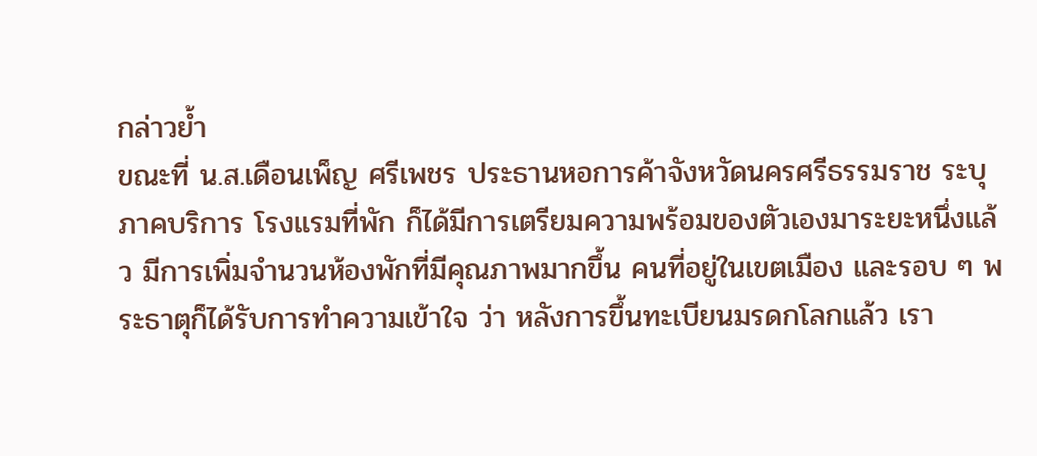กล่าวย้ำ
ขณะที่ น.ส.เดือนเพ็ญ ศรีเพชร ประธานหอการค้าจังหวัดนครศรีธรรมราช ระบุ ภาคบริการ โรงแรมที่พัก ก็ได้มีการเตรียมความพร้อมของตัวเองมาระยะหนึ่งแล้ว มีการเพิ่มจำนวนห้องพักที่มีคุณภาพมากขึ้น คนที่อยู่ในเขตเมือง และรอบ ๆ พระธาตุก็ได้รับการทำความเข้าใจ ว่า หลังการขึ้นทะเบียนมรดกโลกแล้ว เรา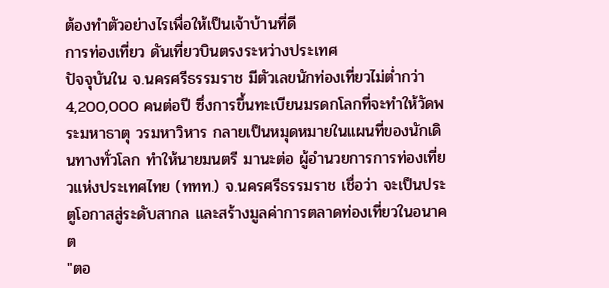ต้องทำตัวอย่างไรเพื่อให้เป็นเจ้าบ้านที่ดี
การท่องเที่ยว ดันเที่ยวบินตรงระหว่างประเทศ
ปัจจุบันใน จ.นครศรีธรรมราช มีตัวเลขนักท่องเที่ยวไม่ต่ำกว่า 4,200,000 คนต่อปี ซึ่งการขึ้นทะเบียนมรดกโลกที่จะทำให้วัดพระมหาธาตุ วรมหาวิหาร กลายเป็นหมุดหมายในแผนที่ของนักเดินทางทั่วโลก ทำให้นายมนตรี มานะต่อ ผู้อำนวยการการท่องเที่ยวแห่งประเทศไทย (ททท.) จ.นครศรีธรรมราช เชื่อว่า จะเป็นประตูโอกาสสู่ระดับสากล และสร้างมูลค่าการตลาดท่องเที่ยวในอนาคต
"ตอ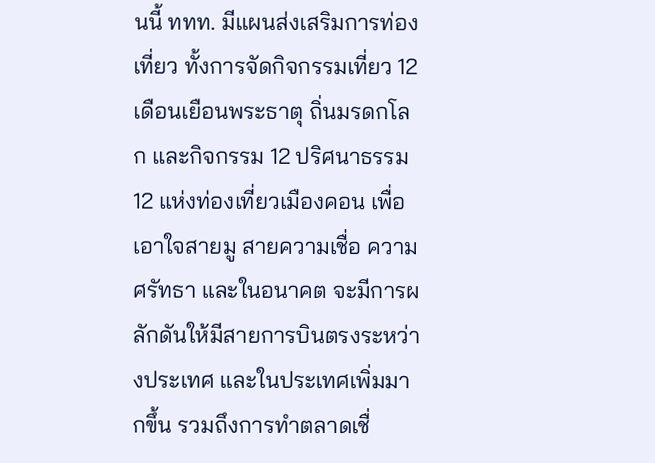นนี้ ททท. มีแผนส่งเสริมการท่องเที่ยว ทั้งการจัดกิจกรรมเที่ยว 12 เดือนเยือนพระธาตุ ถิ่นมรดกโลก และกิจกรรม 12 ปริศนาธรรม 12 แห่งท่องเที่ยวเมืองคอน เพื่อเอาใจสายมู สายความเชื่อ ความศรัทธา และในอนาคต จะมีการผลักดันให้มีสายการบินตรงระหว่างประเทศ และในประเทศเพิ่มมากขึ้น รวมถึงการทำตลาดเชื่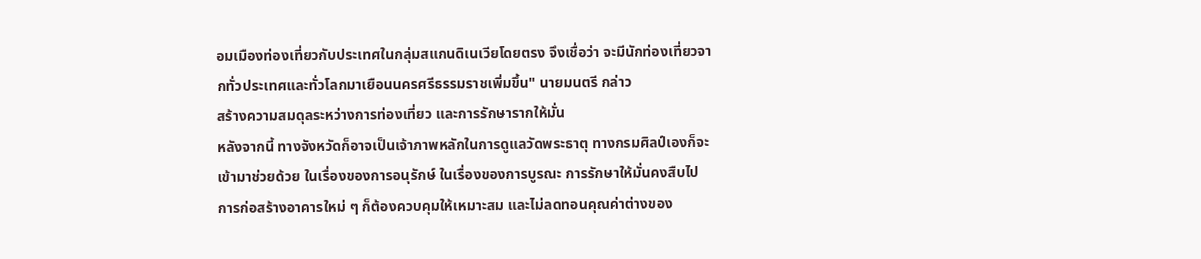อมเมืองท่องเที่ยวกับประเทศในกลุ่มสแกนดิเนเวียโดยตรง จึงเชื่อว่า จะมีนักท่องเที่ยวจากทั่วประเทศและทั่วโลกมาเยือนนครศรีธรรมราชเพิ่มขึ้น" นายมนตรี กล่าว
สร้างความสมดุลระหว่างการท่องเที่ยว และการรักษารากให้มั่น
หลังจากนี้ ทางจังหวัดก็อาจเป็นเจ้าภาพหลักในการดูแลวัดพระธาตุ ทางกรมศิลป์เองก็จะเข้ามาช่วยด้วย ในเรื่องของการอนุรักษ์ ในเรื่องของการบูรณะ การรักษาให้มั่นคงสืบไป การก่อสร้างอาคารใหม่ ๆ ก็ต้องควบคุมให้เหมาะสม และไม่ลดทอนคุณค่าต่างของ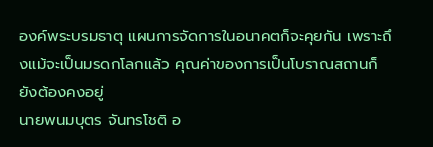องค์พระบรมธาตุ แผนการจัดการในอนาคตก็จะคุยกัน เพราะถึงแม้จะเป็นมรดกโลกแล้ว คุณค่าของการเป็นโบราณสถานก็ยังต้องคงอยู่
นายพนมบุตร จันทรโชติ อ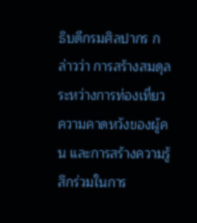ธิบดีกรมศิลปากร กล่าวว่า การสร้างสมดุลระหว่างการท่องเที่ยว ความคาดหวังของผู้คน และการสร้างความรู้สึกร่วมในการ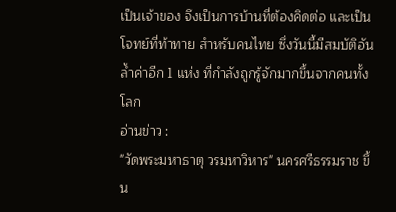เป็นเจ้าของ จึงเป็นการบ้านที่ต้องคิดต่อ และเป็นโจทย์ที่ท้าทาย สำหรับคนไทย ซึ่งวันนี้มีสมบัติอันล้ำค่าอีก 1 แห่ง ที่กำลังถูกรู้จักมากขึ้นจากคนทั้งโลก
อ่านข่าว :
"วัดพระมหาธาตุ วรมหาวิหาร" นครศรีธรรมราช ขึ้น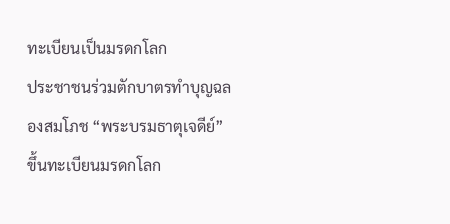ทะเบียนเป็นมรดกโลก
ประชาชนร่วมตักบาตรทำบุญฉลองสมโภช “พระบรมธาตุเจดีย์” ขึ้นทะเบียนมรดกโลก